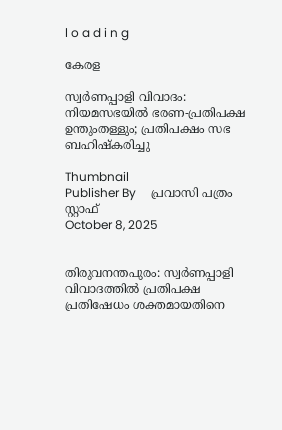l o a d i n g

കേരള

സ്വര്‍ണപ്പാളി വിവാദം: നിയമസഭയില്‍ ഭരണ-പ്രതിപക്ഷ ഉന്തുംതള്ളും; പ്രതിപക്ഷം സഭ ബഹിഷ്‌കരിച്ചു

Thumbnail
Publisher By     പ്രവാസി പത്രം സ്റ്റാഫ്
October 8, 2025


തിരുവനന്തപുരം: സ്വര്‍ണപ്പാളി വിവാദത്തില്‍ പ്രതിപക്ഷ പ്രതിഷേധം ശക്തമായതിനെ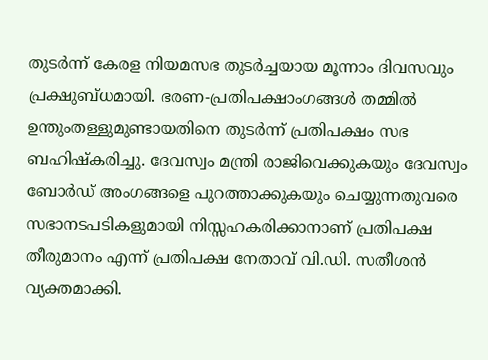തുടര്‍ന്ന് കേരള നിയമസഭ തുടര്‍ച്ചയായ മൂന്നാം ദിവസവും പ്രക്ഷുബ്ധമായി. ഭരണ-പ്രതിപക്ഷാംഗങ്ങള്‍ തമ്മില്‍ ഉന്തുംതള്ളുമുണ്ടായതിനെ തുടര്‍ന്ന് പ്രതിപക്ഷം സഭ ബഹിഷ്‌കരിച്ചു. ദേവസ്വം മന്ത്രി രാജിവെക്കുകയും ദേവസ്വം ബോര്‍ഡ് അംഗങ്ങളെ പുറത്താക്കുകയും ചെയ്യുന്നതുവരെ സഭാനടപടികളുമായി നിസ്സഹകരിക്കാനാണ് പ്രതിപക്ഷ തീരുമാനം എന്ന് പ്രതിപക്ഷ നേതാവ് വി.ഡി. സതീശന്‍ വ്യക്തമാക്കി.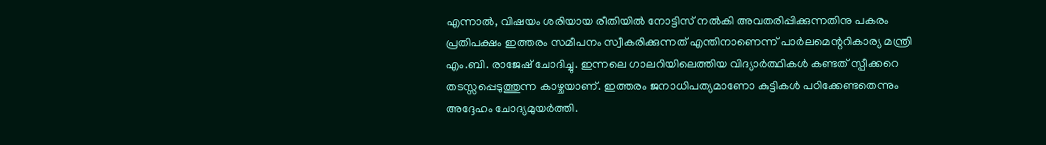എന്നാല്‍, വിഷയം ശരിയായ രീതിയില്‍ നോട്ടിസ് നല്‍കി അവതരിപ്പിക്കുന്നതിനു പകരം പ്രതിപക്ഷം ഇത്തരം സമീപനം സ്വീകരിക്കുന്നത് എന്തിനാണെന്ന് പാര്‍ലമെന്ററികാര്യ മന്ത്രി എം.ബി. രാജേഷ് ചോദിച്ചു. ഇന്നലെ ഗാലറിയിലെത്തിയ വിദ്യാര്‍ത്ഥികള്‍ കണ്ടത് സ്പീക്കറെ തടസ്സപ്പെടുത്തുന്ന കാഴ്ചയാണ്. ഇത്തരം ജനാധിപത്യമാണോ കുട്ടികള്‍ പഠിക്കേണ്ടതെന്നും അദ്ദേഹം ചോദ്യമുയര്‍ത്തി.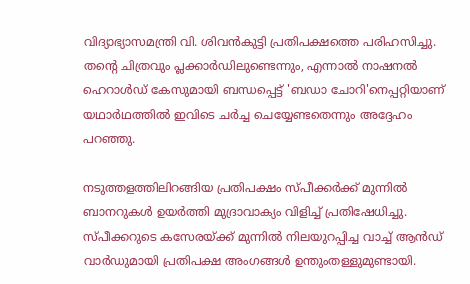വിദ്യാഭ്യാസമന്ത്രി വി. ശിവന്‍കുട്ടി പ്രതിപക്ഷത്തെ പരിഹസിച്ചു. തന്റെ ചിത്രവും പ്ലക്കാര്‍ഡിലുണ്ടെന്നും, എന്നാല്‍ നാഷനല്‍ ഹെറാള്‍ഡ് കേസുമായി ബന്ധപ്പെട്ട് 'ബഡാ ചോറി'നെപ്പറ്റിയാണ് യഥാര്‍ഥത്തില്‍ ഇവിടെ ചര്‍ച്ച ചെയ്യേണ്ടതെന്നും അദ്ദേഹം പറഞ്ഞു.

നടുത്തളത്തിലിറങ്ങിയ പ്രതിപക്ഷം സ്പീക്കര്‍ക്ക് മുന്നില്‍ ബാനറുകള്‍ ഉയര്‍ത്തി മുദ്രാവാക്യം വിളിച്ച് പ്രതിഷേധിച്ചു. സ്പീക്കറുടെ കസേരയ്ക്ക് മുന്നില്‍ നിലയുറപ്പിച്ച വാച്ച് ആന്‍ഡ് വാര്‍ഡുമായി പ്രതിപക്ഷ അംഗങ്ങള്‍ ഉന്തുംതള്ളുമുണ്ടായി.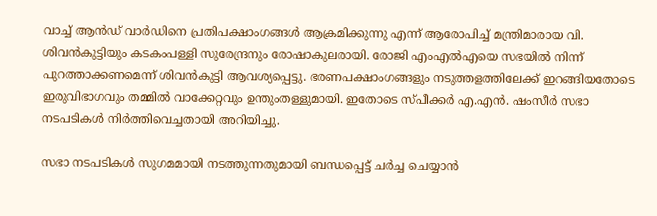വാച്ച് ആന്‍ഡ് വാര്‍ഡിനെ പ്രതിപക്ഷാംഗങ്ങള്‍ ആക്രമിക്കുന്നു എന്ന് ആരോപിച്ച് മന്ത്രിമാരായ വി. ശിവന്‍കുട്ടിയും കടകംപള്ളി സുരേന്ദ്രനും രോഷാകുലരായി. രോജി എംഎല്‍എയെ സഭയില്‍ നിന്ന് പുറത്താക്കണമെന്ന് ശിവന്‍കുട്ടി ആവശ്യപ്പെട്ടു. ഭരണപക്ഷാംഗങ്ങളും നടുത്തളത്തിലേക്ക് ഇറങ്ങിയതോടെ ഇരുവിഭാഗവും തമ്മില്‍ വാക്കേറ്റവും ഉന്തുംതള്ളുമായി. ഇതോടെ സ്പീക്കര്‍ എ.എന്‍. ഷംസീര്‍ സഭാ നടപടികള്‍ നിര്‍ത്തിവെച്ചതായി അറിയിച്ചു.

സഭാ നടപടികള്‍ സുഗമമായി നടത്തുന്നതുമായി ബന്ധപ്പെട്ട് ചര്‍ച്ച ചെയ്യാന്‍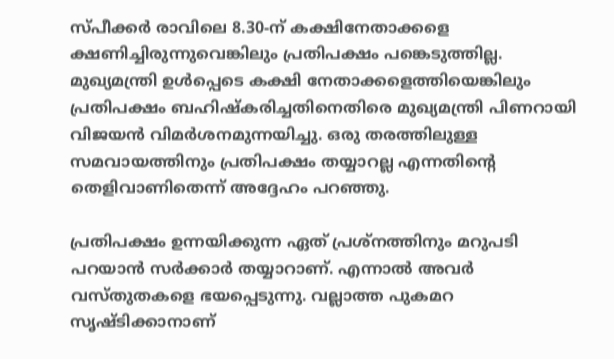സ്പീക്കര്‍ രാവിലെ 8.30-ന് കക്ഷിനേതാക്കളെ ക്ഷണിച്ചിരുന്നുവെങ്കിലും പ്രതിപക്ഷം പങ്കെടുത്തില്ല. മുഖ്യമന്ത്രി ഉള്‍പ്പെടെ കക്ഷി നേതാക്കളെത്തിയെങ്കിലും പ്രതിപക്ഷം ബഹിഷ്‌കരിച്ചതിനെതിരെ മുഖ്യമന്ത്രി പിണറായി വിജയന്‍ വിമര്‍ശനമുന്നയിച്ചു. ഒരു തരത്തിലുള്ള സമവായത്തിനും പ്രതിപക്ഷം തയ്യാറല്ല എന്നതിന്റെ തെളിവാണിതെന്ന് അദ്ദേഹം പറഞ്ഞു.

പ്രതിപക്ഷം ഉന്നയിക്കുന്ന ഏത് പ്രശ്‌നത്തിനും മറുപടി പറയാന്‍ സര്‍ക്കാര്‍ തയ്യാറാണ്. എന്നാല്‍ അവര്‍ വസ്തുതകളെ ഭയപ്പെടുന്നു. വല്ലാത്ത പുകമറ സൃഷ്ടിക്കാനാണ്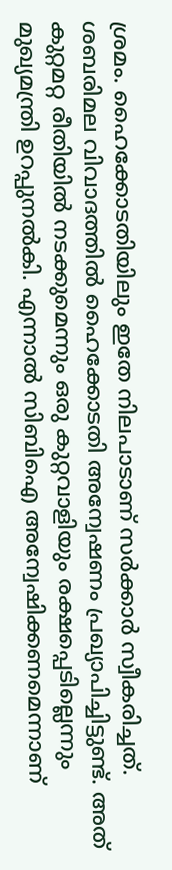ശ്രമം. ഹൈക്കോടതിയിലും ഇതേ നിലപാടാണ് സര്‍ക്കാര്‍ സ്വീകരിച്ചത്. ശബരിമല വിവാദത്തില്‍ ഹൈക്കോടതി അന്വേഷണം പ്രഖ്യാപിച്ചിട്ടുണ്ട്. അത് കുറ്റമറ്റ രീതിയില്‍ നടക്കുമെന്നും ഒരു കുറ്റവാളിയും രക്ഷപ്പെടില്ലെന്നും മുഖ്യമന്ത്രി ഉറപ്പുനല്‍കി. എന്നാല്‍ സിബിഐ അന്വേഷിക്കണമെന്നാണ്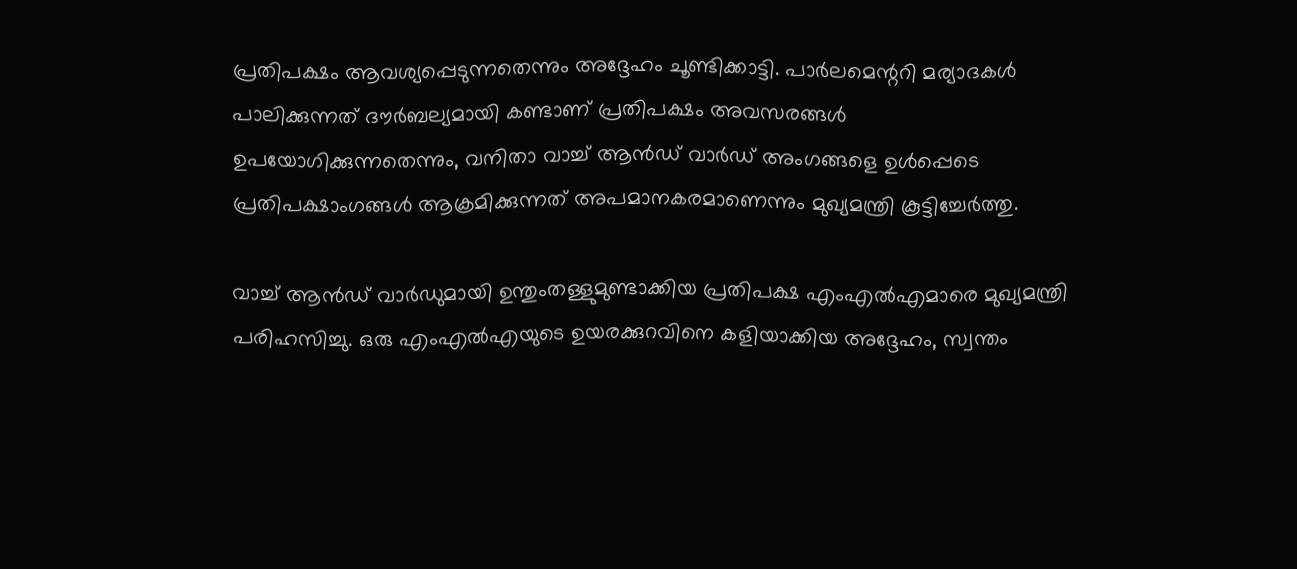പ്രതിപക്ഷം ആവശ്യപ്പെടുന്നതെന്നും അദ്ദേഹം ചൂണ്ടിക്കാട്ടി. പാര്‍ലമെന്ററി മര്യാദകള്‍ പാലിക്കുന്നത് ദൗര്‍ബല്യമായി കണ്ടാണ് പ്രതിപക്ഷം അവസരങ്ങള്‍ ഉപയോഗിക്കുന്നതെന്നും, വനിതാ വാച്ച് ആന്‍ഡ് വാര്‍ഡ് അംഗങ്ങളെ ഉള്‍പ്പെടെ പ്രതിപക്ഷാംഗങ്ങള്‍ ആക്രമിക്കുന്നത് അപമാനകരമാണെന്നും മുഖ്യമന്ത്രി കൂട്ടിച്ചേര്‍ത്തു.

വാച്ച് ആന്‍ഡ് വാര്‍ഡുമായി ഉന്തുംതള്ളുമുണ്ടാക്കിയ പ്രതിപക്ഷ എംഎല്‍എമാരെ മുഖ്യമന്ത്രി പരിഹസിച്ചു. ഒരു എംഎല്‍എയുടെ ഉയരക്കുറവിനെ കളിയാക്കിയ അദ്ദേഹം, സ്വന്തം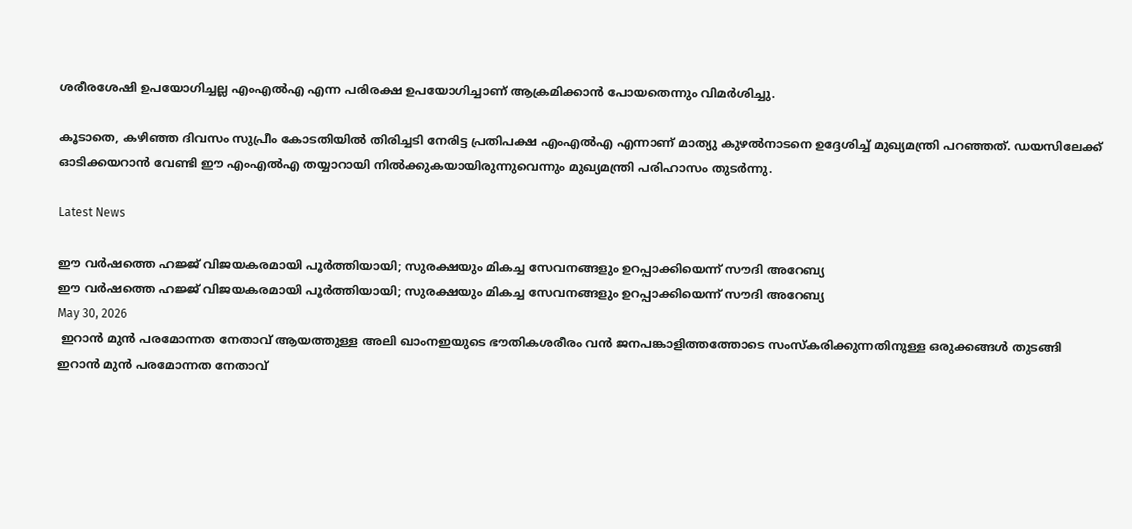ശരീരശേഷി ഉപയോഗിച്ചല്ല എംഎല്‍എ എന്ന പരിരക്ഷ ഉപയോഗിച്ചാണ് ആക്രമിക്കാന്‍ പോയതെന്നും വിമര്‍ശിച്ചു.

കൂടാതെ, കഴിഞ്ഞ ദിവസം സുപ്രീം കോടതിയില്‍ തിരിച്ചടി നേരിട്ട പ്രതിപക്ഷ എംഎല്‍എ എന്നാണ് മാത്യു കുഴല്‍നാടനെ ഉദ്ദേശിച്ച് മുഖ്യമന്ത്രി പറഞ്ഞത്. ഡയസിലേക്ക് ഓടിക്കയറാന്‍ വേണ്ടി ഈ എംഎല്‍എ തയ്യാറായി നില്‍ക്കുകയായിരുന്നുവെന്നും മുഖ്യമന്ത്രി പരിഹാസം തുടര്‍ന്നു.

Latest News

ഈ വർഷത്തെ ഹജ്ജ് വിജയകരമായി പൂർത്തിയായി; സുരക്ഷയും മികച്ച സേവനങ്ങളും ഉറപ്പാക്കിയെന്ന് സൗദി അറേബ്യ
ഈ വർഷത്തെ ഹജ്ജ് വിജയകരമായി പൂർത്തിയായി; സുരക്ഷയും മികച്ച സേവനങ്ങളും ഉറപ്പാക്കിയെന്ന് സൗദി അറേബ്യ
May 30, 2026
 ഇറാന്‍ മുന്‍ പരമോന്നത നേതാവ് ആയത്തുള്ള അലി ഖാംനഇയുടെ ഭൗതികശരീരം വന്‍ ജനപങ്കാളിത്തത്തോടെ സംസ്‌കരിക്കുന്നതിനുള്ള ഒരുക്കങ്ങള്‍ തുടങ്ങി
ഇറാന്‍ മുന്‍ പരമോന്നത നേതാവ്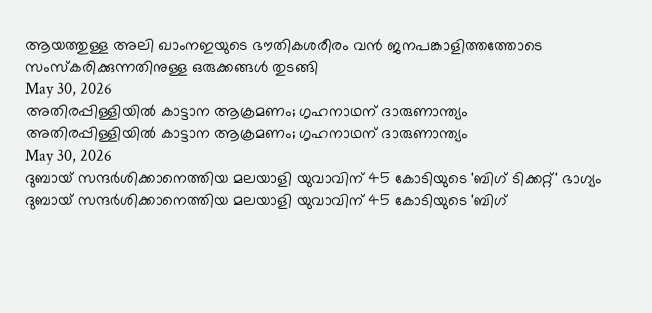ആയത്തുള്ള അലി ഖാംനഇയുടെ ഭൗതികശരീരം വന്‍ ജനപങ്കാളിത്തത്തോടെ സംസ്‌കരിക്കുന്നതിനുള്ള ഒരുക്കങ്ങള്‍ തുടങ്ങി
May 30, 2026
അതിരപ്പിള്ളിയില്‍ കാട്ടാന ആക്രമണം; ഗൃഹനാഥന് ദാരുണാന്ത്യം
അതിരപ്പിള്ളിയില്‍ കാട്ടാന ആക്രമണം; ഗൃഹനാഥന് ദാരുണാന്ത്യം
May 30, 2026
ദുബായ് സന്ദര്‍ശിക്കാനെത്തിയ മലയാളി യുവാവിന് 45 കോടിയുടെ 'ബിഗ് ടിക്കറ്റ്' ഭാഗ്യം
ദുബായ് സന്ദര്‍ശിക്കാനെത്തിയ മലയാളി യുവാവിന് 45 കോടിയുടെ 'ബിഗ്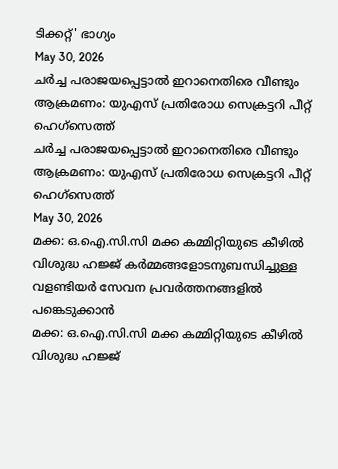ടിക്കറ്റ്' ഭാഗ്യം
May 30, 2026
ചര്‍ച്ച പരാജയപ്പെട്ടാല്‍ ഇറാനെതിരെ വീണ്ടും ആക്രമണം: യുഎസ് പ്രതിരോധ സെക്രട്ടറി പീറ്റ് ഹെഗ്‌സെത്ത്
ചര്‍ച്ച പരാജയപ്പെട്ടാല്‍ ഇറാനെതിരെ വീണ്ടും ആക്രമണം: യുഎസ് പ്രതിരോധ സെക്രട്ടറി പീറ്റ് ഹെഗ്‌സെത്ത്
May 30, 2026
മക്ക: ഒ.ഐ.സി.സി മക്ക കമ്മിറ്റിയുടെ കീഴില്‍ വിശുദ്ധ ഹജ്ജ് കര്‍മ്മങ്ങളോടനുബന്ധിച്ചുള്ള വളണ്ടിയര്‍ സേവന പ്രവര്‍ത്തനങ്ങളില്‍ പങ്കെടുക്കാന്‍
മക്ക: ഒ.ഐ.സി.സി മക്ക കമ്മിറ്റിയുടെ കീഴില്‍ വിശുദ്ധ ഹജ്ജ്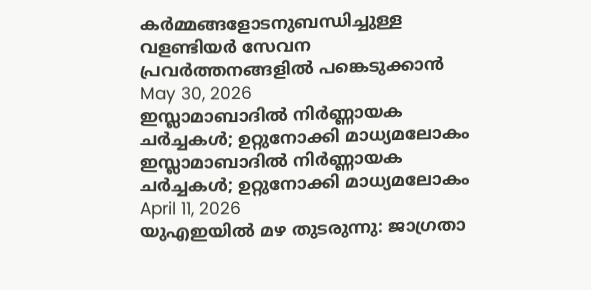കര്‍മ്മങ്ങളോടനുബന്ധിച്ചുള്ള വളണ്ടിയര്‍ സേവന പ്രവര്‍ത്തനങ്ങളില്‍ പങ്കെടുക്കാന്‍
May 30, 2026
ഇസ്ലാമാബാദില്‍ നിര്‍ണ്ണായക ചര്‍ച്ചകള്‍; ഉറ്റുനോക്കി മാധ്യമലോകം
ഇസ്ലാമാബാദില്‍ നിര്‍ണ്ണായക ചര്‍ച്ചകള്‍; ഉറ്റുനോക്കി മാധ്യമലോകം
April 11, 2026
യുഎഇയില്‍ മഴ തുടരുന്നു: ജാഗ്രതാ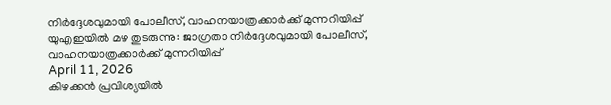നിര്‍ദ്ദേശവുമായി പോലീസ്, വാഹനയാത്രക്കാര്‍ക്ക് മുന്നറിയിപ്പ്
യുഎഇയില്‍ മഴ തുടരുന്നു: ജാഗ്രതാ നിര്‍ദ്ദേശവുമായി പോലീസ്, വാഹനയാത്രക്കാര്‍ക്ക് മുന്നറിയിപ്പ്
April 11, 2026
കിഴക്കന്‍ പ്രവിശ്യയില്‍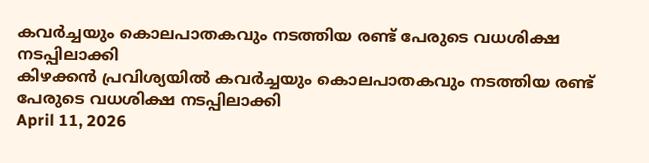കവര്‍ച്ചയും കൊലപാതകവും നടത്തിയ രണ്ട് പേരുടെ വധശിക്ഷ നടപ്പിലാക്കി
കിഴക്കന്‍ പ്രവിശ്യയില്‍ കവര്‍ച്ചയും കൊലപാതകവും നടത്തിയ രണ്ട് പേരുടെ വധശിക്ഷ നടപ്പിലാക്കി
April 11, 2026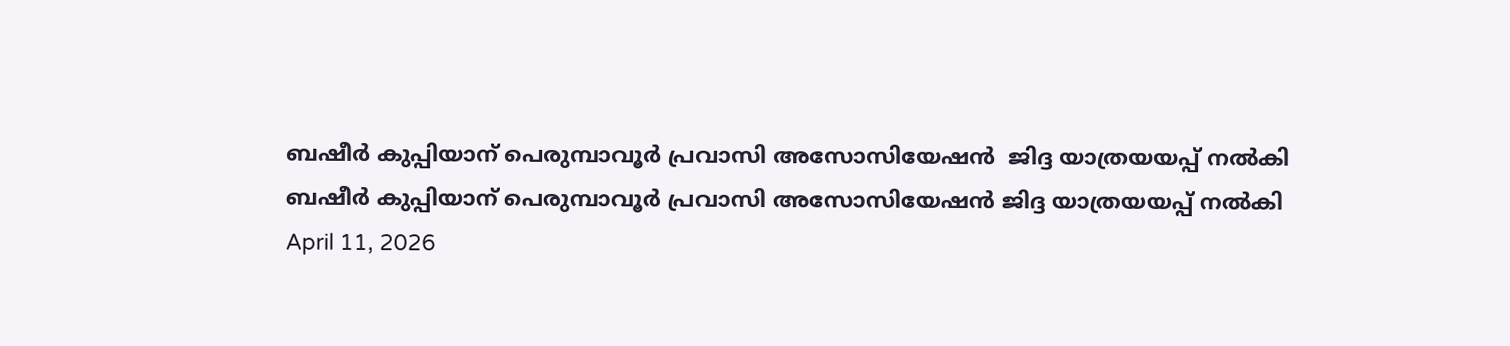ബഷീര്‍ കുപ്പിയാന് പെരുമ്പാവൂര്‍ പ്രവാസി അസോസിയേഷന്‍  ജിദ്ദ യാത്രയയപ്പ് നല്‍കി
ബഷീര്‍ കുപ്പിയാന് പെരുമ്പാവൂര്‍ പ്രവാസി അസോസിയേഷന്‍ ജിദ്ദ യാത്രയയപ്പ് നല്‍കി
April 11, 2026